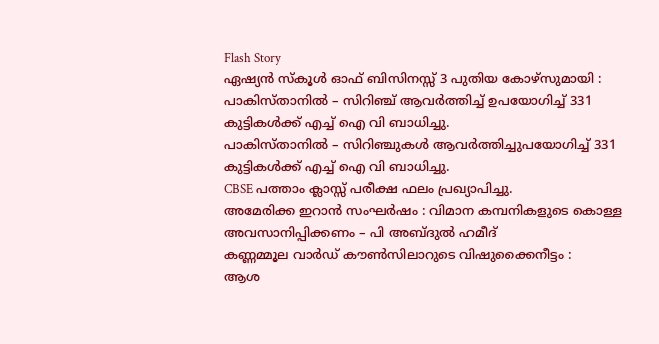Flash Story
ഏഷ്യൻ സ്കൂൾ ഓഫ് ബിസിനസ്സ് 3 പുതിയ കോഴ്സുമായി :
പാകിസ്താനിൽ – സിറിഞ്ച് ആവർത്തിച്ച് ഉപയോഗിച്ച് 331 കുട്ടികൾക്ക് എച്ച് ഐ വി ബാധിച്ചു.
പാകിസ്താനിൽ – സിറിഞ്ചുകൾ ആവർത്തിച്ചുപയോഗിച്ച് 331 കുട്ടികൾക്ക് എച്ച് ഐ വി ബാധിച്ചു.
CBSE പത്താം ക്ലാസ്സ്‌ പരീക്ഷ ഫലം പ്രഖ്യാപിച്ചു.
അമേരിക്ക ഇറാൻ സംഘർഷം : വിമാന കമ്പനികളുടെ കൊള്ള അവസാനിപ്പിക്കണം – പി അബ്ദുൽ ഹമീദ്
കണ്ണമ്മൂല വാർഡ് കൗൺസിലാറുടെ വിഷുക്കൈനീട്ടം :
ആശ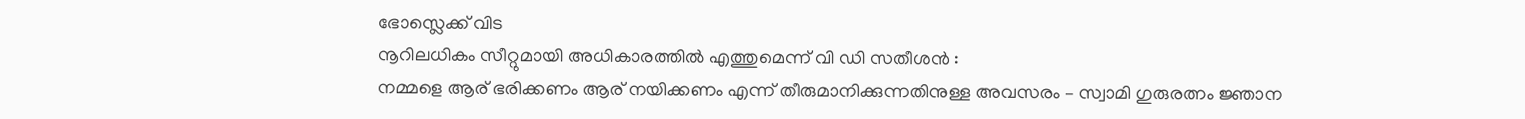ഭോസ്ലെക്ക് വിട
നൂറിലധികം സീറ്റുമായി അധികാരത്തിൽ എത്തുമെന്ന് വി ഡി സതീശൻ :
നമ്മളെ ആര് ഭരിക്കണം ആര് നയിക്കണം എന്ന് തീരുമാനിക്കുന്നതിനുള്ള അവസരം – സ്വാമി ഗുരുരത്നം ജ്ഞാന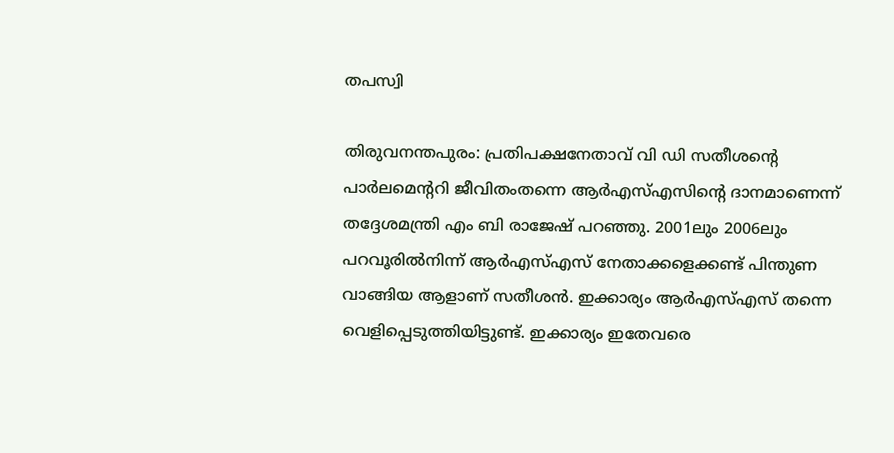തപസ്വി

തിരുവനന്തപുരം: പ്രതിപക്ഷനേതാവ് വി ഡി സതീശൻ്റെ പാർലമെൻ്ററി ജീവിതംതന്നെ ആർഎസ്എസിൻ്റെ ദാനമാണെന്ന് തദ്ദേശമന്ത്രി എം ബി രാജേഷ് പറഞ്ഞു. 2001ലും 2006ലും പറവൂരിൽനിന്ന് ആർഎസ്എസ് നേതാക്കളെക്കണ്ട് പിന്തുണ വാങ്ങിയ ആളാണ് സതീശൻ. ഇക്കാര്യം ആർഎസ്എസ് തന്നെ വെളിപ്പെടുത്തിയിട്ടുണ്ട്. ഇക്കാര്യം ഇതേവരെ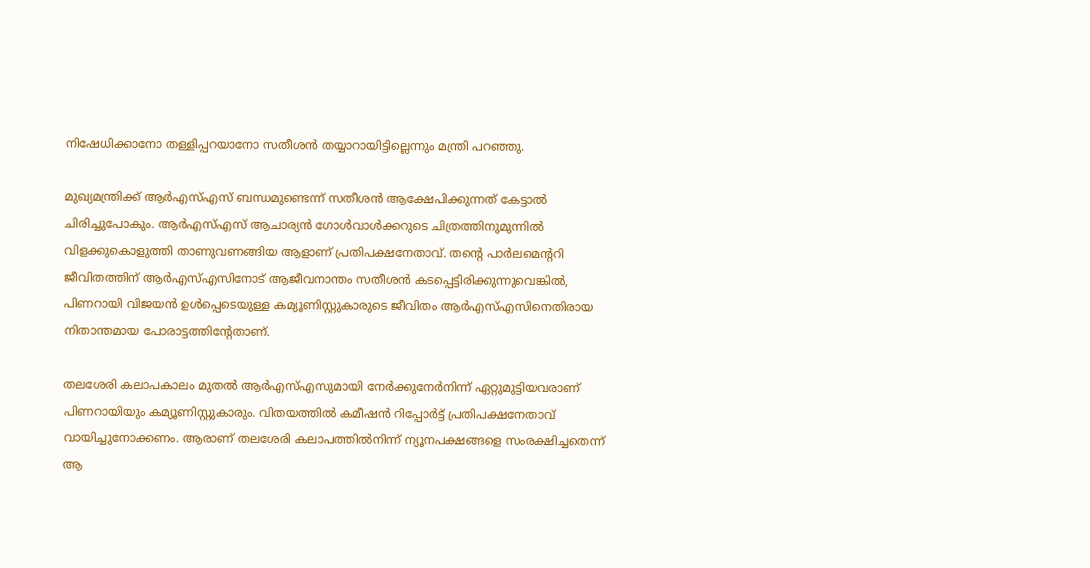നിഷേധിക്കാനോ തള്ളിപ്പറയാനോ സതീശൻ തയ്യാറായിട്ടില്ലെന്നും മന്ത്രി പറഞ്ഞു.

മുഖ്യമന്ത്രിക്ക് ആർഎസ്എസ് ബന്ധമുണ്ടെന്ന് സതീശൻ ആക്ഷേപിക്കുന്നത് കേട്ടാൽ ചിരിച്ചുപോകും. ആർഎസ്എസ് ആചാര്യൻ ഗോൾവാൾക്കറുടെ ചിത്രത്തിനുമുന്നിൽ വിളക്കുകൊളുത്തി താണുവണങ്ങിയ ആളാണ് പ്രതിപക്ഷനേതാവ്. തൻ്റെ പാർലമെൻ്ററി ജീവിതത്തിന് ആർഎസ്എസിനോട് ആജീവനാന്തം സതീശൻ കടപ്പെട്ടിരിക്കുന്നുവെങ്കിൽ, പിണറായി വിജയൻ ഉൾപ്പെടെയുള്ള കമ്യൂണിസ്റ്റുകാരുടെ ജീവിതം ആർഎസ്എസിനെതിരായ നിതാന്തമായ പോരാട്ടത്തിന്റേതാണ്.

തലശേരി കലാപകാലം മുതൽ ആർഎസ്എസുമായി നേർക്കുനേർനിന്ന് ഏറ്റുമുട്ടിയവരാണ് പിണറായിയും കമ്യൂണിസ്റ്റുകാരും. വിതയത്തിൽ കമീഷൻ റിപ്പോർട്ട് പ്രതിപക്ഷനേതാവ് വായിച്ചുനോക്കണം. ആരാണ് തലശേരി കലാപത്തിൽനിന്ന് ന്യൂനപക്ഷങ്ങളെ സംരക്ഷിച്ചതെന്ന് ആ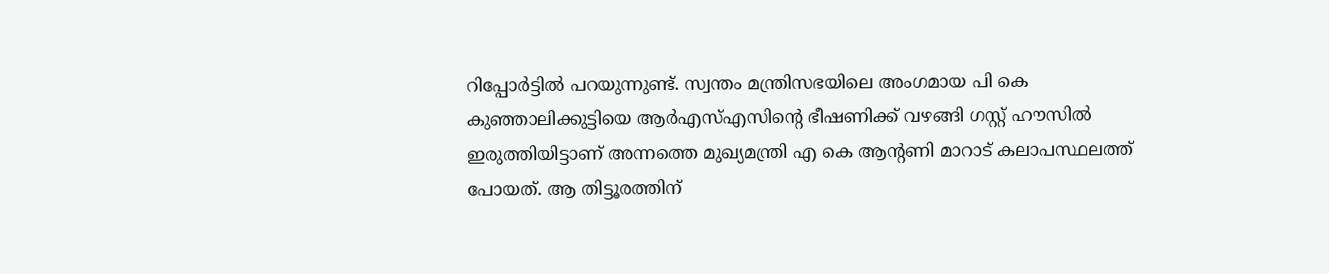റിപ്പോർട്ടിൽ പറയുന്നുണ്ട്. സ്വന്തം മന്ത്രിസഭയിലെ അംഗമായ പി കെ കുഞ്ഞാലിക്കുട്ടിയെ ആർഎസ്എസിൻ്റെ ഭീഷണിക്ക് വഴങ്ങി ഗസ്റ്റ് ഹൗസിൽ ഇരുത്തിയിട്ടാണ് അന്നത്തെ മുഖ്യമന്ത്രി എ കെ ആൻ്റണി മാറാട് കലാപസ്ഥലത്ത് പോയത്. ആ തിട്ടൂരത്തിന്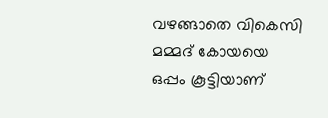വഴങ്ങാതെ വികെസി മമ്മദ് കോയയെ ഒപ്പം കൂട്ടിയാണ്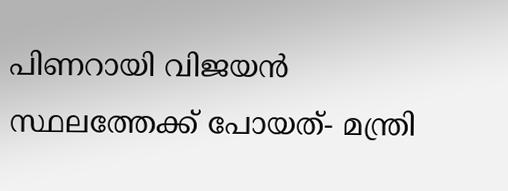പിണറായി വിജയൻ സ്ഥലത്തേക്ക് പോയത്- മന്ത്രി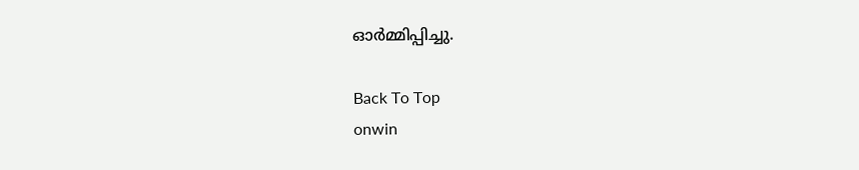ഓർമ്മിപ്പിച്ചു.

Back To Top
onwin